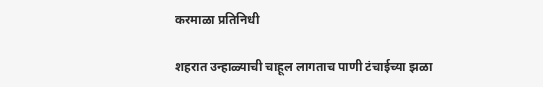करमाळा प्रतिनिधी

शहरात उन्हाळ्याची चाहूल लागताच पाणी टंचाईच्या झळा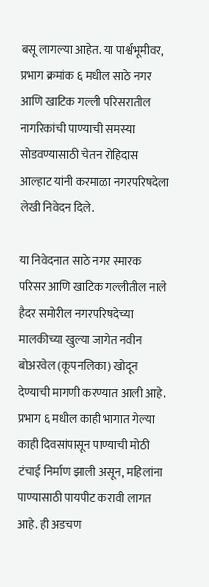बसू लागल्या आहेत. या पार्श्वभूमीवर, प्रभाग क्रमांक ६ मधील साठे नगर आणि खाटिक गल्ली परिसरातील नागरिकांची पाण्याची समस्या सोडवण्यासाठी चेतन रोहिदास आल्हाट यांनी करमाळा नगरपरिषदेला लेखी निवेदन दिले.

या निवेदनात साठे नगर स्मारक परिसर आणि खाटिक गल्लीतील नाले हैदर समोरील नगरपरिषदेच्या मालकीच्या खुल्या जागेत नवीन बोअरवेल (कूपनलिका) खोदून देण्याची मागणी करण्यात आली आहे. प्रभाग ६ मधील काही भागात गेल्या काही दिवसांपासून पाण्याची मोठी टंचाई निर्माण झाली असून, महिलांना पाण्यासाठी पायपीट करावी लागत आहे. ही अडचण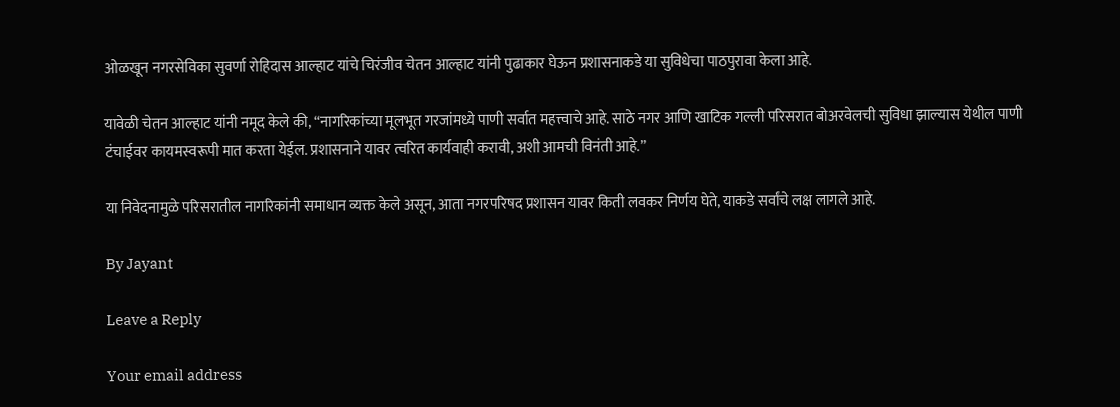ओळखून नगरसेविका सुवर्णा रोहिदास आल्हाट यांचे चिरंजीव चेतन आल्हाट यांनी पुढाकार घेऊन प्रशासनाकडे या सुविधेचा पाठपुरावा केला आहे.

यावेळी चेतन आल्हाट यांनी नमूद केले की, “नागरिकांच्या मूलभूत गरजांमध्ये पाणी सर्वात महत्त्वाचे आहे. साठे नगर आणि खाटिक गल्ली परिसरात बोअरवेलची सुविधा झाल्यास येथील पाणी टंचाईवर कायमस्वरूपी मात करता येईल. प्रशासनाने यावर त्वरित कार्यवाही करावी, अशी आमची विनंती आहे.”

या निवेदनामुळे परिसरातील नागरिकांनी समाधान व्यक्त केले असून, आता नगरपरिषद प्रशासन यावर किती लवकर निर्णय घेते, याकडे सर्वांचे लक्ष लागले आहे.

By Jayant

Leave a Reply

Your email address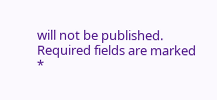will not be published. Required fields are marked *